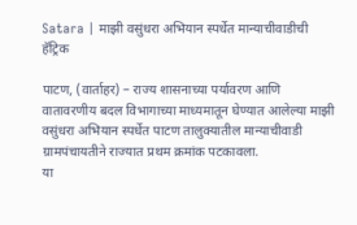Satara | माझी वसुंधरा अभियान स्पर्धेत मान्याचीवाडीची हॅट्रिक

पाटण, (वार्ताहर) – राज्य शासनाच्या पर्यावरण आणि वातावरणीय बदल विभागाच्या माध्यमातून घेण्यात आलेल्या माझी वसुंधरा अभियान स्पर्धेत पाटण तालुक्यातील मान्याचीवाडी ग्रामपंचायतीने राज्यात प्रथम क्रमांक पटकावला.
या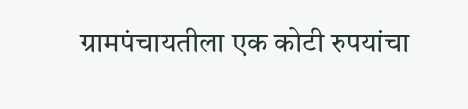ग्रामपंचायतीला एक कोटी रुपयांचा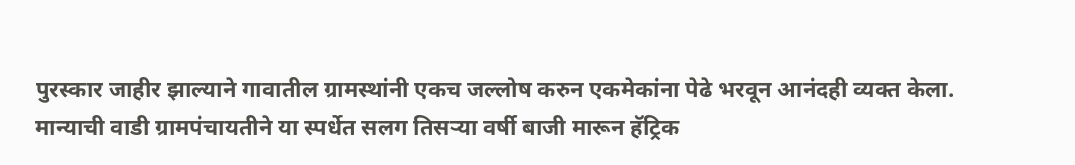पुरस्कार जाहीर झाल्याने गावातील ग्रामस्थांनी एकच जल्लोष करुन एकमेकांना पेढे भरवून आनंदही व्यक्त केला. मान्याची वाडी ग्रामपंचायतीने या स्पर्धेत सलग तिसऱ्या वर्षी बाजी मारून हॅट्रिक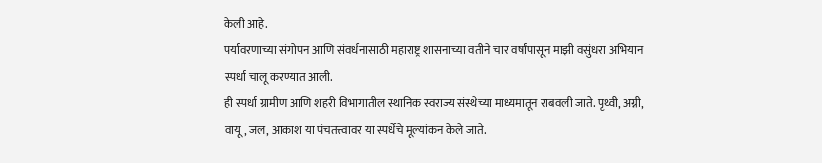केली आहे.
पर्यावरणाच्या संगोपन आणि संवर्धनासाठी महाराष्ट्र शासनाच्या वतीने चार वर्षांपासून माझी वसुंधरा अभियान स्पर्धा चालू करण्यात आली.
ही स्पर्धा ग्रामीण आणि शहरी विभागातील स्थानिक स्वराज्य संस्थेच्या माध्यमातून राबवली जाते. पृथ्वी, अग्नी, वायू, जल, आकाश या पंचतत्त्वावर या स्पर्धेचे मूल्यांकन केले जाते.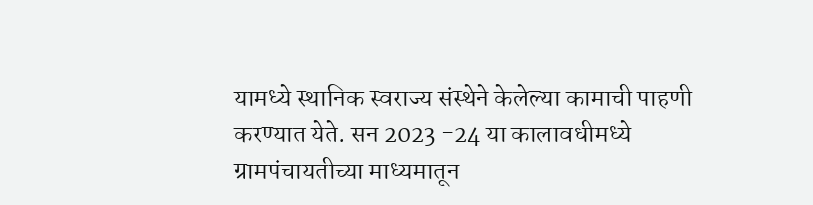यामध्ये स्थानिक स्वराज्य संस्थेने केलेल्या कामाची पाहणी करण्यात येते. सन 2023 -24 या कालावधीमध्ये ग्रामपंचायतीच्या माध्यमातून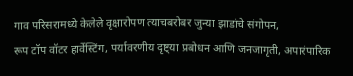गाव परिसरामध्ये केलेले वृक्षारोपण त्याचबरोबर जुन्या झाडांचे संगोपन,
रूप टॉप वॉटर हार्वेस्टिंग, पर्यावरणीय दृष्ट्या प्रबोधन आणि जनजागृती, अपारंपारिक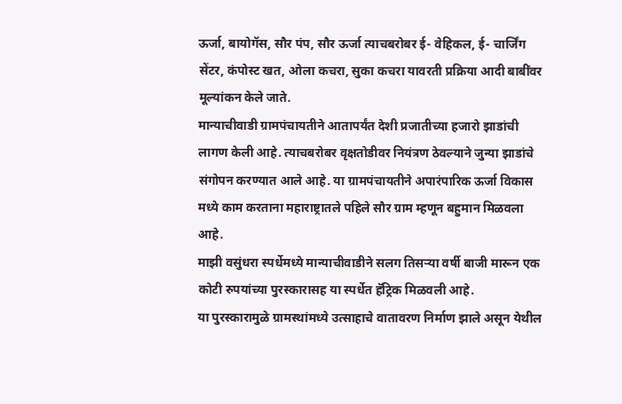ऊर्जा, बायोगॅस, सौर पंप, सौर ऊर्जा त्याचबरोबर ई- वेहिकल, ई- चार्जिंग सेंटर, कंपोस्ट खत, ओला कचरा, सुका कचरा यावरती प्रक्रिया आदी बाबींवर मूल्यांकन केले जाते.
मान्याचीवाडी ग्रामपंचायतीने आतापर्यंत देशी प्रजातीच्या हजारो झाडांची लागण केली आहे. त्याचबरोबर वृक्षतोडीवर नियंत्रण ठेवल्याने जुन्या झाडांचे संगोपन करण्यात आले आहे. या ग्रामपंचायतीने अपारंपारिक ऊर्जा विकास मध्ये काम करताना महाराष्ट्रातले पहिले सौर ग्राम म्हणून बहुमान मिळवला आहे.
माझी वसुंधरा स्पर्धेमध्ये मान्याचीवाडीने सलग तिसऱ्या वर्षी बाजी मारून एक कोटी रुपयांच्या पुरस्कारासह या स्पर्धेत हॅट्रिक मिळवली आहे.
या पुरस्कारामुळे ग्रामस्थांमध्ये उत्साहाचे वातावरण निर्माण झाले असून येथील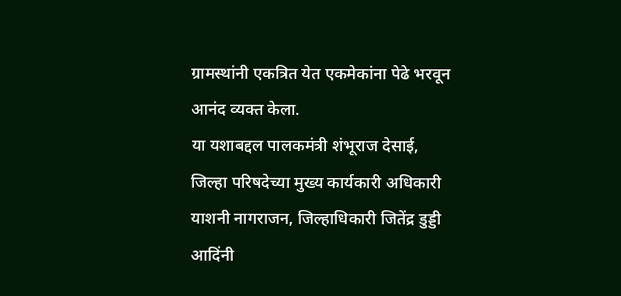ग्रामस्थांनी एकत्रित येत एकमेकांना पेढे भरवून आनंद व्यक्त केला.
या यशाबद्दल पालकमंत्री शंभूराज देसाई, जिल्हा परिषदेच्या मुख्य कार्यकारी अधिकारी याशनी नागराजन, जिल्हाधिकारी जितेंद्र डुड्डी आदिंनी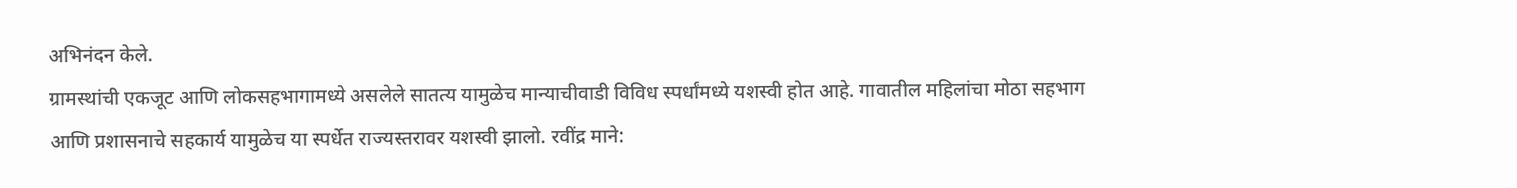अभिनंदन केले.
ग्रामस्थांची एकजूट आणि लोकसहभागामध्ये असलेले सातत्य यामुळेच मान्याचीवाडी विविध स्पर्धांमध्ये यशस्वी होत आहे. गावातील महिलांचा मोठा सहभाग आणि प्रशासनाचे सहकार्य यामुळेच या स्पर्धेत राज्यस्तरावर यशस्वी झालो. रवींद्र माने: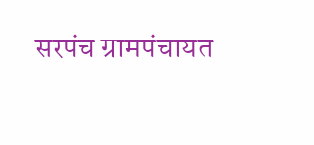सरपंच ग्रामपंचायत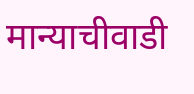मान्याचीवाडी